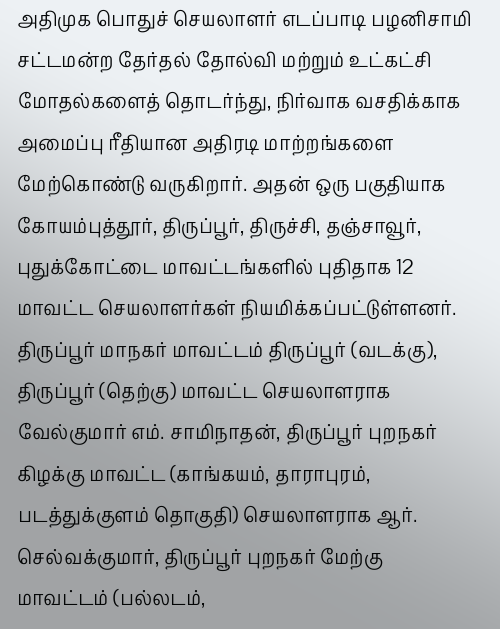அதிமுக பொதுச் செயலாளர் எடப்பாடி பழனிசாமி சட்டமன்ற தேர்தல் தோல்வி மற்றும் உட்கட்சி மோதல்களைத் தொடர்ந்து, நிர்வாக வசதிக்காக அமைப்பு ரீதியான அதிரடி மாற்றங்களை மேற்கொண்டு வருகிறார். அதன் ஒரு பகுதியாக கோயம்புத்தூர், திருப்பூர், திருச்சி, தஞ்சாவூர், புதுக்கோட்டை மாவட்டங்களில் புதிதாக 12 மாவட்ட செயலாளர்கள் நியமிக்கப்பட்டுள்ளனர்.
திருப்பூர் மாநகர் மாவட்டம் திருப்பூர் (வடக்கு), திருப்பூர் (தெற்கு) மாவட்ட செயலாளராக வேல்குமார் எம். சாமிநாதன், திருப்பூர் புறநகர் கிழக்கு மாவட்ட (காங்கயம், தாராபுரம், படத்துக்குளம் தொகுதி) செயலாளராக ஆர். செல்வக்குமார், திருப்பூர் புறநகர் மேற்கு மாவட்டம் (பல்லடம்,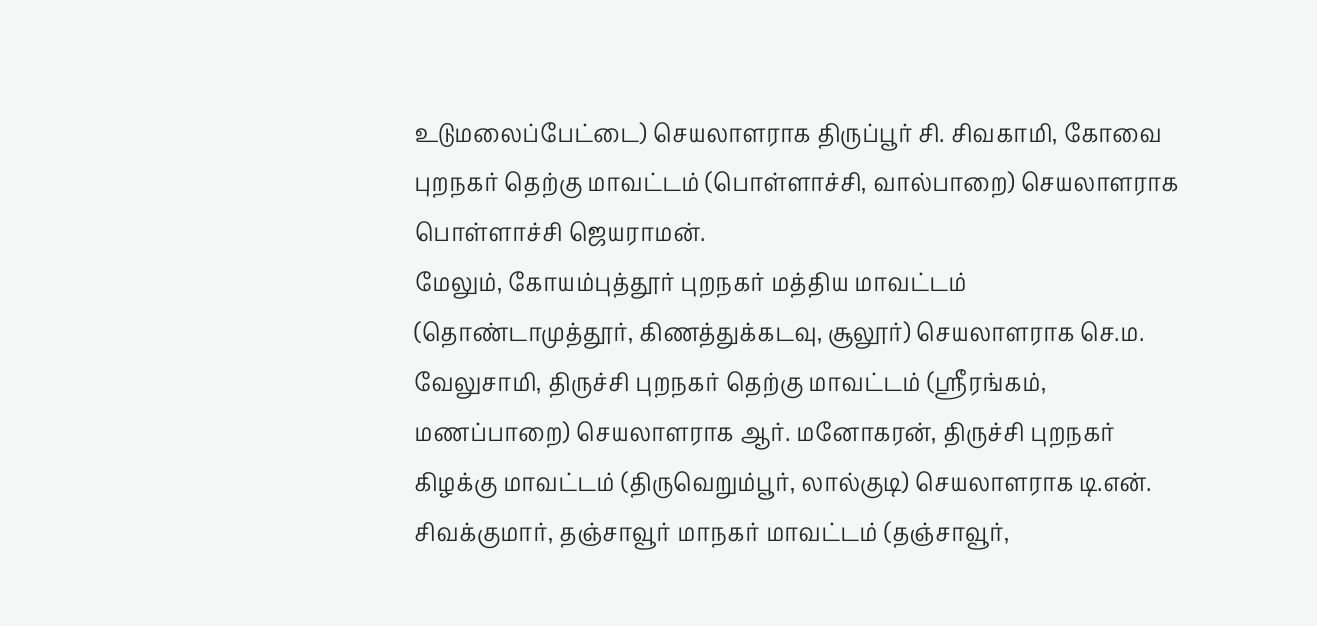உடுமலைப்பேட்டை) செயலாளராக திருப்பூர் சி. சிவகாமி, கோவை புறநகர் தெற்கு மாவட்டம் (பொள்ளாச்சி, வால்பாறை) செயலாளராக பொள்ளாச்சி ஜெயராமன்.
மேலும், கோயம்புத்தூர் புறநகர் மத்திய மாவட்டம் (தொண்டாமுத்தூர், கிணத்துக்கடவு, சூலூர்) செயலாளராக செ.ம. வேலுசாமி, திருச்சி புறநகர் தெற்கு மாவட்டம் (ஸ்ரீரங்கம், மணப்பாறை) செயலாளராக ஆர். மனோகரன், திருச்சி புறநகர் கிழக்கு மாவட்டம் (திருவெறும்பூர், லால்குடி) செயலாளராக டி.என். சிவக்குமார், தஞ்சாவூர் மாநகர் மாவட்டம் (தஞ்சாவூர்,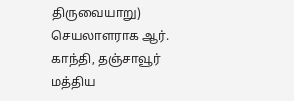திருவையாறு) செயலாளராக ஆர். காந்தி, தஞ்சாவூர் மத்திய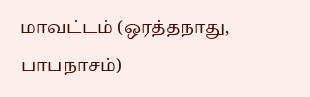மாவட்டம் (ஒரத்தநாது, பாபநாசம்)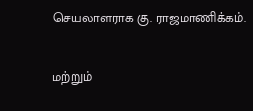செயலாளராக கு. ராஜமாணிக்கம்.

மற்றும்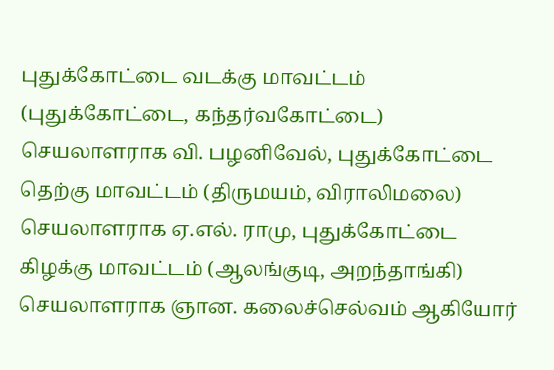புதுக்கோட்டை வடக்கு மாவட்டம் (புதுக்கோட்டை, கந்தர்வகோட்டை) செயலாளராக வி. பழனிவேல், புதுக்கோட்டை தெற்கு மாவட்டம் (திருமயம், விராலிமலை) செயலாளராக ஏ.எல். ராமு, புதுக்கோட்டை கிழக்கு மாவட்டம் (ஆலங்குடி, அறந்தாங்கி) செயலாளராக ஞான. கலைச்செல்வம் ஆகியோர்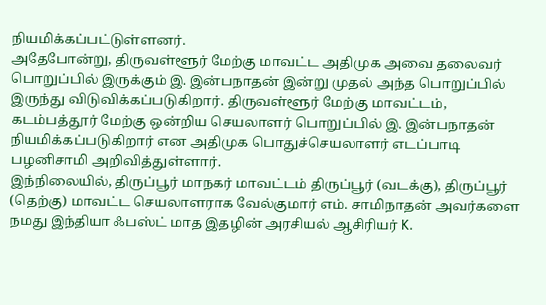நியமிக்கப்பட்டுள்ளனர்.
அதேபோன்று, திருவள்ளூர் மேற்கு மாவட்ட அதிமுக அவை தலைவர் பொறுப்பில் இருக்கும் இ. இன்பநாதன் இன்று முதல் அந்த பொறுப்பில் இருந்து விடுவிக்கப்படுகிறார். திருவள்ளூர் மேற்கு மாவட்டம், கடம்பத்தூர் மேற்கு ஒன்றிய செயலாளர் பொறுப்பில் இ. இன்பநாதன் நியமிக்கப்படுகிறார் என அதிமுக பொதுச்செயலாளர் எடப்பாடி பழனிசாமி அறிவித்துள்ளார்.
இந்நிலையில், திருப்பூர் மாநகர் மாவட்டம் திருப்பூர் (வடக்கு), திருப்பூர் (தெற்கு) மாவட்ட செயலாளராக வேல்குமார் எம். சாமிநாதன் அவர்களை நமது இந்தியா ஃபஸ்ட் மாத இதழின் அரசியல் ஆசிரியர் K.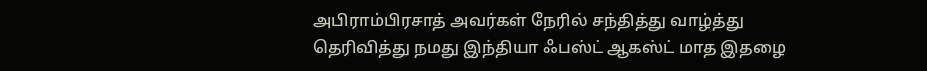அபிராம்பிரசாத் அவர்கள் நேரில் சந்தித்து வாழ்த்து தெரிவித்து நமது இந்தியா ஃபஸ்ட் ஆகஸ்ட் மாத இதழை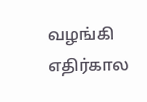வழங்கி எதிர்கால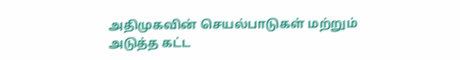அதிமுகவின் செயல்பாடுகள் மற்றும் அடுத்த கட்ட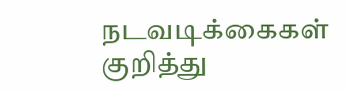நடவடிக்கைகள் குறித்து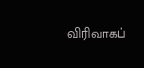விரிவாகப்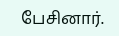பேசினார்.